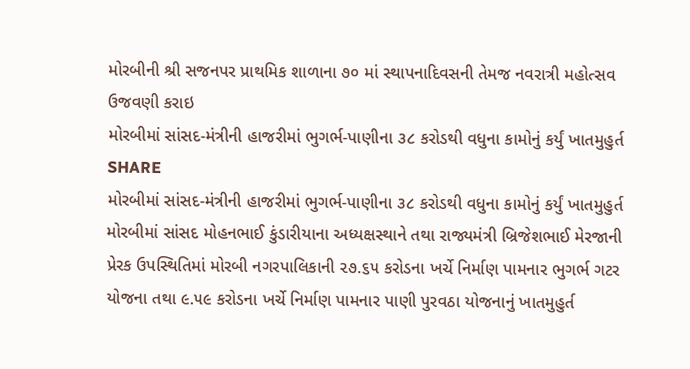મોરબીની શ્રી સજનપર પ્રાથમિક શાળાના ૭૦ માં સ્થાપનાદિવસની તેમજ નવરાત્રી મહોત્સવ ઉજવણી કરાઇ
મોરબીમાં સાંસદ-મંત્રીની હાજરીમાં ભુગર્ભ-પાણીના ૩૮ કરોડથી વધુના કામોનું કર્યું ખાતમુહુર્ત
SHARE
મોરબીમાં સાંસદ-મંત્રીની હાજરીમાં ભુગર્ભ-પાણીના ૩૮ કરોડથી વધુના કામોનું કર્યું ખાતમુહુર્ત
મોરબીમાં સાંસદ મોહનભાઈ કુંડારીયાના અધ્યક્ષસ્થાને તથા રાજ્યમંત્રી બ્રિજેશભાઈ મેરજાની પ્રેરક ઉપસ્થિતિમાં મોરબી નગરપાલિકાની ૨૭.૬૫ કરોડના ખર્ચે નિર્માણ પામનાર ભુગર્ભ ગટર યોજના તથા ૯.૫૯ કરોડના ખર્ચે નિર્માણ પામનાર પાણી પુરવઠા યોજનાનું ખાતમુહુર્ત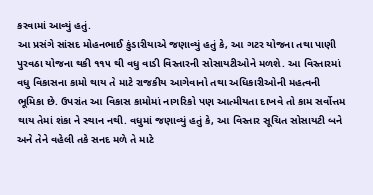કરવામાં આવ્યું હતું.
આ પ્રસંગે સાંસદ મોહનભાઈ કુંડારીયાએ જણાવ્યું હતું કે, આ ગટર યોજના તથા પાણી પુરવઠા યોજના થકી ૧૧૫ થી વધુ વાડી વિસ્તારની સોસાયટીઓને મળશે. આ વિસ્તારમાં વધુ વિકાસના કામો થાય તે માટે રાજકીય આગેવાનો તથા અધિકારીઓની મહત્વની ભૂમિકા છે. ઉપરાંત આ વિકાસ કામોમાં નાગરિકો પણ આત્મીયતા દાખવે તો કામ સર્વોત્તમ થાય તેમાં શંકા ને સ્થાન નથી. વધુમાં જણાવ્યું હતું કે, આ વિસ્તાર સૂચિત સોસાયટી બને અને તેને વહેલી તકે સનદ મળે તે માટે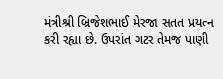મંત્રીશ્રી બ્રિજેશભાઈ મેરજા સતત પ્રયત્ન કરી રહ્યા છે. ઉપરાંત ગટર તેમજ પાણી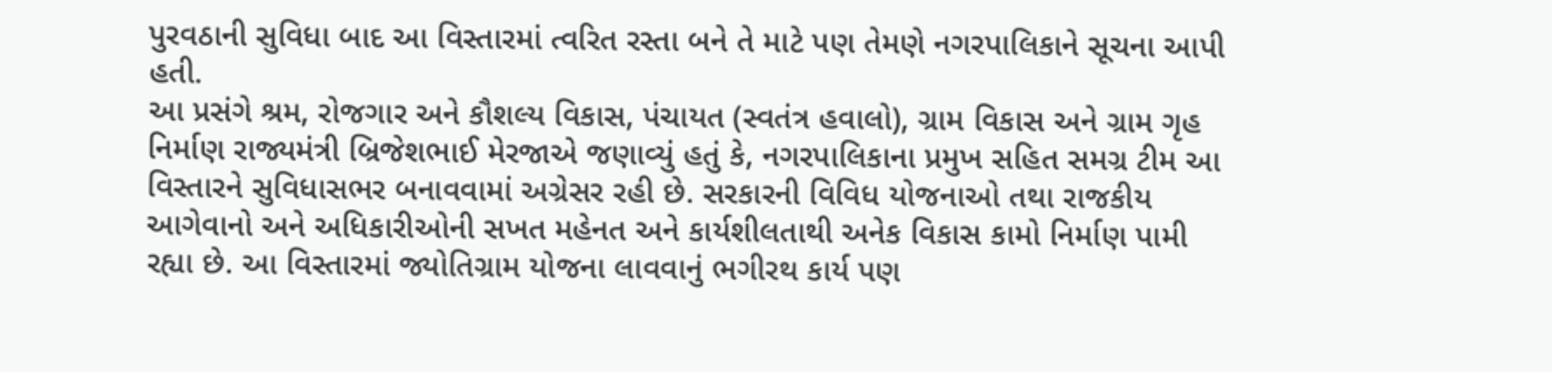પુરવઠાની સુવિધા બાદ આ વિસ્તારમાં ત્વરિત રસ્તા બને તે માટે પણ તેમણે નગરપાલિકાને સૂચના આપી હતી.
આ પ્રસંગે શ્રમ, રોજગાર અને કૌશલ્ય વિકાસ, પંચાયત (સ્વતંત્ર હવાલો), ગ્રામ વિકાસ અને ગ્રામ ગૃહ નિર્માણ રાજ્યમંત્રી બ્રિજેશભાઈ મેરજાએ જણાવ્યું હતું કે, નગરપાલિકાના પ્રમુખ સહિત સમગ્ર ટીમ આ વિસ્તારને સુવિધાસભર બનાવવામાં અગ્રેસર રહી છે. સરકારની વિવિધ યોજનાઓ તથા રાજકીય આગેવાનો અને અધિકારીઓની સખત મહેનત અને કાર્યશીલતાથી અનેક વિકાસ કામો નિર્માણ પામી રહ્યા છે. આ વિસ્તારમાં જ્યોતિગ્રામ યોજના લાવવાનું ભગીરથ કાર્ય પણ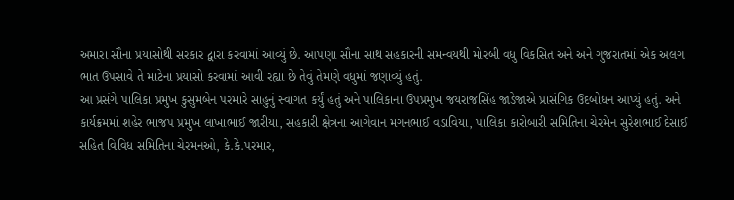અમારા સૌના પ્રયાસોથી સરકાર દ્વારા કરવામાં આવ્યું છે. આપણા સૌના સાથ સહકારની સમન્વયથી મોરબી વધુ વિકસિત અને અને ગુજરાતમાં એક અલગ ભાત ઉપસાવે તે માટેના પ્રયાસો કરવામાં આવી રહ્યા છે તેવું તેમણે વધુમાં જણાવ્યું હતું.
આ પ્રસંગે પાલિકા પ્રમુખ કુસુમબેન પરમારે સાહુનું સ્વાગત કર્યું હતું અને પાલિકાના ઉપપ્રમુખ જયરાજસિંહ જાડેજાએ પ્રાસંગિક ઉદબોધન આપ્યું હતું. અને કાર્યક્રમમાં શહેર ભાજપ પ્રમુખ લાખાભાઈ જારીયા, સહકારી ક્ષેત્રના આગેવાન મગનભાઈ વડાવિયા, પાલિકા કારોબારી સમિતિના ચેરમેન સુરેશભાઈ દેસાઈ સહિત વિવિધ સમિતિના ચેરમનઓ, કે.કે.પરમાર,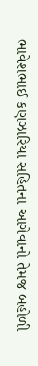ભાવેશભાઈ કણઝારિયા સહિતના આગેવાનો તેમજ બહોળી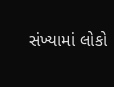સંખ્યામાં લોકો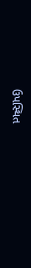ઉપસ્થિત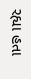રહ્યા હતા